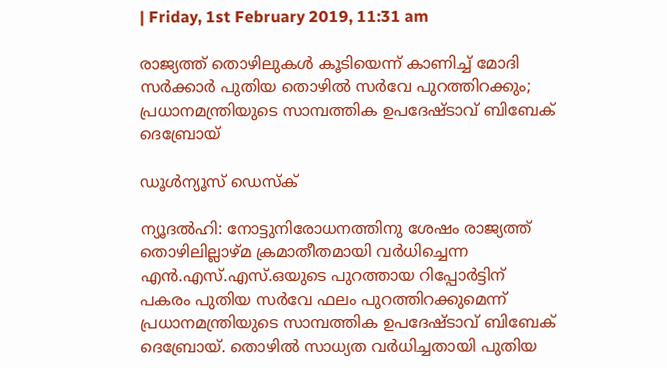| Friday, 1st February 2019, 11:31 am

രാജ്യത്ത് തൊഴിലുകള്‍ കൂടിയെന്ന് കാണിച്ച് മോദി സര്‍ക്കാര്‍ പുതിയ തൊഴില്‍ സര്‍വേ പുറത്തിറക്കും; പ്രധാനമന്ത്രിയുടെ സാമ്പത്തിക ഉപദേഷ്ടാവ് ബിബേക് ദെബ്രോയ്

ഡൂള്‍ന്യൂസ് ഡെസ്‌ക്

ന്യൂദല്‍ഹി: നോട്ടുനിരോധനത്തിനു ശേഷം രാജ്യത്ത് തൊഴിലില്ലാഴ്മ ക്രമാതീതമായി വര്‍ധിച്ചെന്ന എന്‍.എസ്.എസ്.ഒയുടെ പുറത്തായ റിപ്പോര്‍ട്ടിന് പകരം പുതിയ സര്‍വേ ഫലം പുറത്തിറക്കുമെന്ന് പ്രധാനമന്ത്രിയുടെ സാമ്പത്തിക ഉപദേഷ്ടാവ് ബിബേക് ദെബ്രോയ്. തൊഴില്‍ സാധ്യത വര്‍ധിച്ചതായി പുതിയ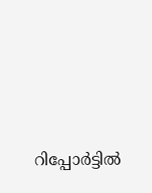റിപ്പോര്‍ട്ടില്‍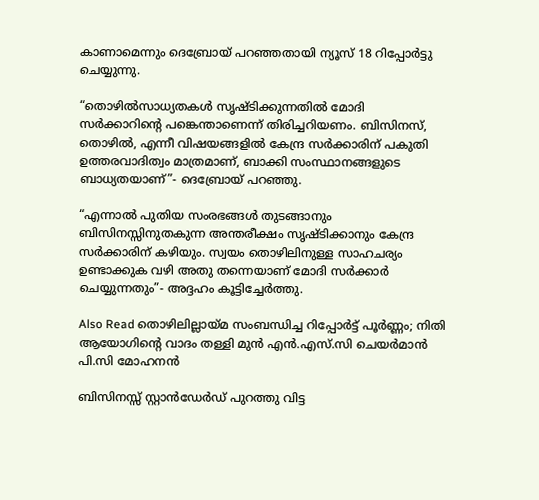കാണാമെന്നും ദെബ്രോയ് പറഞ്ഞതായി ന്യൂസ് 18 റിപ്പോര്‍ട്ടു ചെയ്യുന്നു.

“തൊഴില്‍സാധ്യതകള്‍ സൃഷ്ടിക്കുന്നതില്‍ മോദി സര്‍ക്കാറിന്റെ പങ്കെന്താണെന്ന് തിരിച്ചറിയണം. ബിസിനസ്, തൊഴില്‍, എന്നീ വിഷയങ്ങളില്‍ കേന്ദ്ര സര്‍ക്കാരിന് പകുതി ഉത്തരവാദിത്വം മാത്രമാണ്, ബാക്കി സംസ്ഥാനങ്ങളുടെ ബാധ്യതയാണ്”- ദെബ്രോയ് പറഞ്ഞു.

“എന്നാല്‍ പുതിയ സംരഭങ്ങള്‍ തുടങ്ങാനും ബിസിനസ്സിനുതകുന്ന അന്തരീക്ഷം സൃഷ്ടിക്കാനും കേന്ദ്ര സര്‍ക്കാരിന് കഴിയും. സ്വയം തൊഴിലിനുള്ള സാഹചര്യം ഉണ്ടാക്കുക വഴി അതു തന്നെയാണ് മോദി സര്‍ക്കാര്‍ ചെയ്യുന്നതും”- അദ്ദഹം കൂട്ടിച്ചേര്‍ത്തു.

Also Read തൊഴിലില്ലായ്മ സംബന്ധിച്ച റിപ്പോര്‍ട്ട് പൂര്‍ണ്ണം; നിതി ആയോഗിന്റെ വാദം തള്ളി മുന്‍ എന്‍.എസ്.സി ചെയര്‍മാന്‍ പി.സി മോഹനന്‍

ബിസിനസ്സ് സ്റ്റാന്‍ഡേര്‍ഡ് പുറത്തു വിട്ട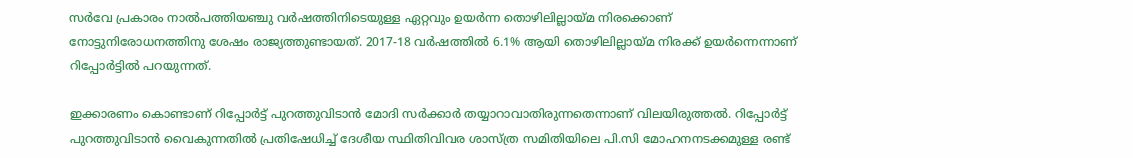സര്‍വേ പ്രകാരം നാല്‍പത്തിയഞ്ചു വര്‍ഷത്തിനിടെയുള്ള ഏറ്റവും ഉയര്‍ന്ന തൊഴിലില്ലായ്മ നിരക്കൊണ് നോട്ടുനിരോധനത്തിനു ശേഷം രാജ്യത്തുണ്ടായത്. 2017-18 വര്‍ഷത്തില്‍ 6.1% ആയി തൊഴിലില്ലായ്മ നിരക്ക് ഉയര്‍ന്നെന്നാണ് റിപ്പോര്‍ട്ടില്‍ പറയുന്നത്.

ഇക്കാരണം കൊണ്ടാണ് റിപ്പോര്‍ട്ട് പുറത്തുവിടാന്‍ മോദി സര്‍ക്കാര്‍ തയ്യാറാവാതിരുന്നതെന്നാണ് വിലയിരുത്തല്‍. റിപ്പോര്‍ട്ട് പുറത്തുവിടാന്‍ വൈകുന്നതില്‍ പ്രതിഷേധിച്ച് ദേശീയ സ്ഥിതിവിവര ശാസ്ത്ര സമിതിയിലെ പി.സി മോഹനനടക്കമുള്ള രണ്ട്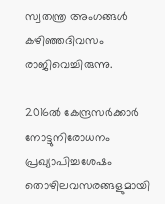സ്വതന്ത്ര അംഗങ്ങള്‍ കഴിഞ്ഞദിവസം രാജിവെച്ചിരുന്നു.

2016ല്‍ കേന്ദ്രസര്‍ക്കാര്‍ നോട്ടുനിരോധനം പ്രഖ്യാപിച്ചശേഷം തൊഴിലവസരങ്ങളുമായി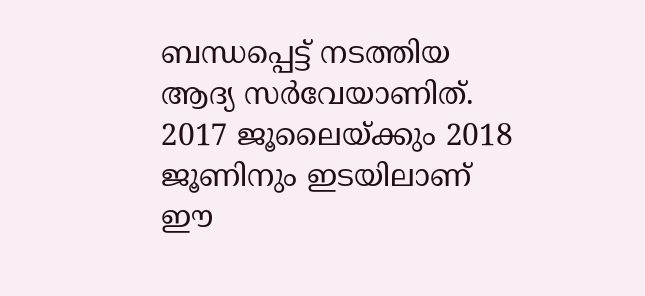ബന്ധപ്പെട്ട് നടത്തിയ ആദ്യ സര്‍വേയാണിത്. 2017 ജൂലൈയ്ക്കും 2018 ജൂണിനും ഇടയിലാണ് ഈ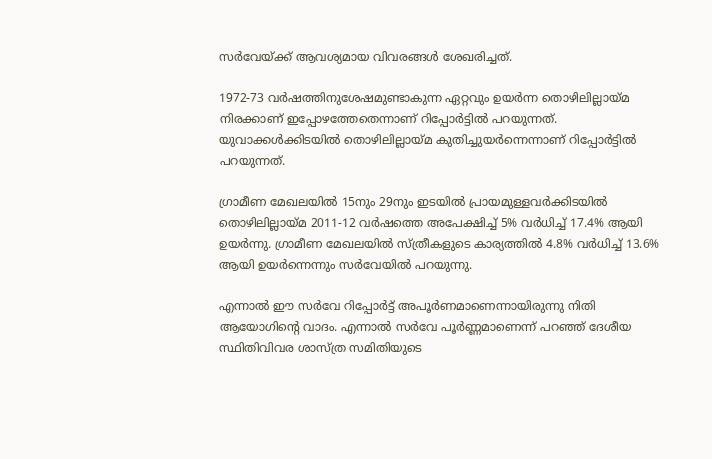സര്‍വേയ്ക്ക് ആവശ്യമായ വിവരങ്ങള്‍ ശേഖരിച്ചത്.

1972-73 വര്‍ഷത്തിനുശേഷമുണ്ടാകുന്ന ഏറ്റവും ഉയര്‍ന്ന തൊഴിലില്ലായ്മ നിരക്കാണ് ഇപ്പോഴത്തേതെന്നാണ് റിപ്പോര്‍ട്ടില്‍ പറയുന്നത്. യുവാക്കള്‍ക്കിടയില്‍ തൊഴിലില്ലായ്മ കുതിച്ചുയര്‍ന്നെന്നാണ് റിപ്പോര്‍ട്ടില്‍ പറയുന്നത്.

ഗ്രാമീണ മേഖലയില്‍ 15നും 29നും ഇടയില്‍ പ്രായമുള്ളവര്‍ക്കിടയില്‍ തൊഴിലില്ലായ്മ 2011-12 വര്‍ഷത്തെ അപേക്ഷിച്ച് 5% വര്‍ധിച്ച് 17.4% ആയി ഉയര്‍ന്നു. ഗ്രാമീണ മേഖലയില്‍ സ്ത്രീകളുടെ കാര്യത്തില്‍ 4.8% വര്‍ധിച്ച് 13.6% ആയി ഉയര്‍ന്നെന്നും സര്‍വേയില്‍ പറയുന്നു.

എന്നാല്‍ ഈ സര്‍വേ റിപ്പോര്‍ട്ട് അപൂര്‍ണമാണെന്നായിരുന്നു നിതി ആയോഗിന്റെ വാദം. എന്നാല്‍ സര്‍വേ പൂര്‍ണ്ണമാണെന്ന് പറഞ്ഞ് ദേശീയ സ്ഥിതിവിവര ശാസ്ത്ര സമിതിയുടെ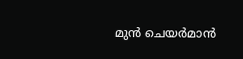മുന്‍ ചെയര്‍മാന്‍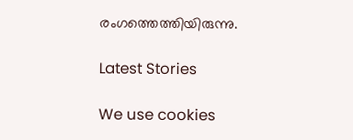രംഗത്തെത്തിയിരുന്നു.

Latest Stories

We use cookies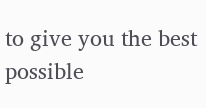to give you the best possible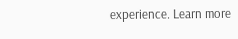experience. Learn more